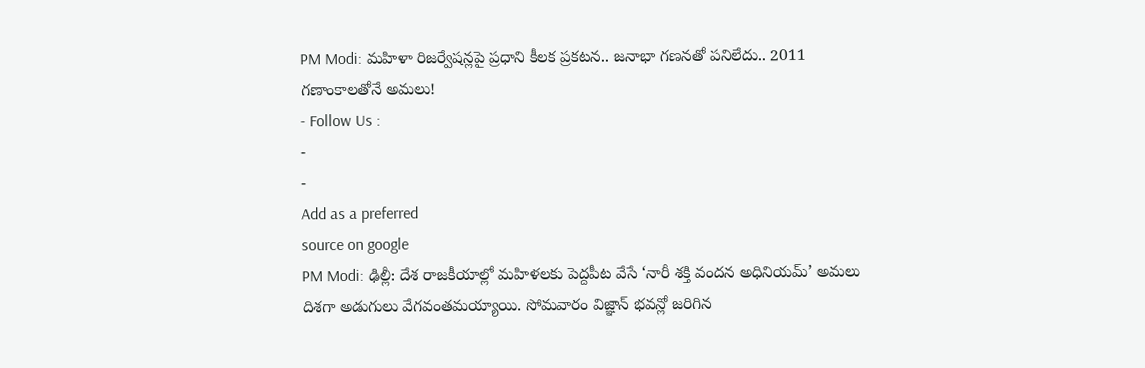PM Modi: మహిళా రిజర్వేషన్లపై ప్రధాని కీలక ప్రకటన.. జనాభా గణనతో పనిలేదు.. 2011 గణాంకాలతోనే అమలు!
- Follow Us :
-
-
Add as a preferred
source on google
PM Modi: ఢిల్లీ: దేశ రాజకీయాల్లో మహిళలకు పెద్దపీట వేసే ‘నారీ శక్తి వందన అధినియమ్’ అమలు దిశగా అడుగులు వేగవంతమయ్యాయి. సోమవారం విజ్ఞాన్ భవన్లో జరిగిన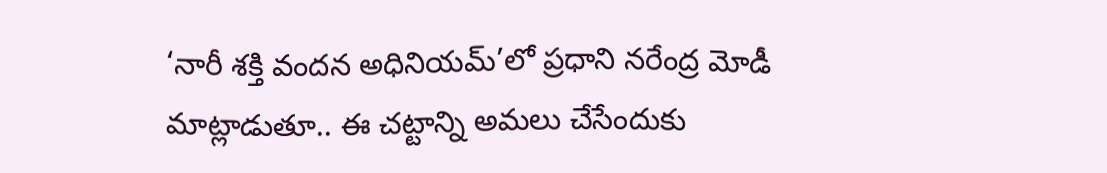‘నారీ శక్తి వందన అధినియమ్’లో ప్రధాని నరేంద్ర మోడీ మాట్లాడుతూ.. ఈ చట్టాన్ని అమలు చేసేందుకు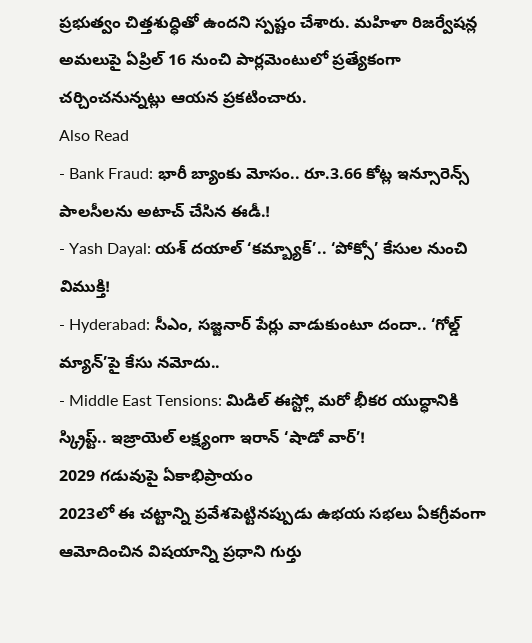ప్రభుత్వం చిత్తశుద్ధితో ఉందని స్పష్టం చేశారు. మహిళా రిజర్వేషన్ల అమలుపై ఏప్రిల్ 16 నుంచి పార్లమెంటులో ప్రత్యేకంగా చర్చించనున్నట్లు ఆయన ప్రకటించారు.
Also Read
- Bank Fraud: భారీ బ్యాంకు మోసం.. రూ.3.66 కోట్ల ఇన్సూరెన్స్ పాలసీలను అటాచ్ చేసిన ఈడీ.!
- Yash Dayal: యశ్ దయాల్ ‘కమ్బ్యాక్’.. ‘పోక్సో’ కేసుల నుంచి విముక్తి!
- Hyderabad: సీఎం, సజ్జనార్ పేర్లు వాడుకుంటూ దందా.. ‘గోల్డ్ మ్యాన్’పై కేసు నమోదు..
- Middle East Tensions: మిడిల్ ఈస్ట్లో మరో భీకర యుద్ధానికి స్క్రిప్ట్.. ఇజ్రాయెల్ లక్ష్యంగా ఇరాన్ ‘షాడో వార్’!
2029 గడువుపై ఏకాభిప్రాయం
2023లో ఈ చట్టాన్ని ప్రవేశపెట్టినప్పుడు ఉభయ సభలు ఏకగ్రీవంగా ఆమోదించిన విషయాన్ని ప్రధాని గుర్తు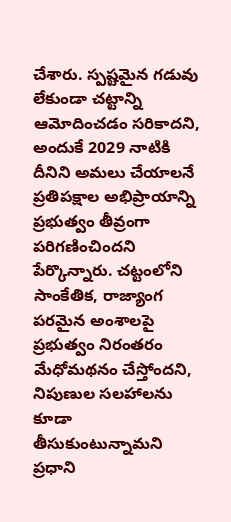చేశారు. స్పష్టమైన గడువు లేకుండా చట్టాన్ని ఆమోదించడం సరికాదని, అందుకే 2029 నాటికి దీనిని అమలు చేయాలనే ప్రతిపక్షాల అభిప్రాయాన్ని ప్రభుత్వం తీవ్రంగా పరిగణించిందని పేర్కొన్నారు. చట్టంలోని సాంకేతిక, రాజ్యాంగ పరమైన అంశాలపై ప్రభుత్వం నిరంతరం మేధోమథనం చేస్తోందని, నిపుణుల సలహాలను కూడా తీసుకుంటున్నామని ప్రధాని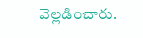వెల్లడించారు.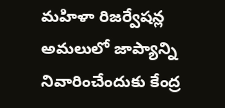మహిళా రిజర్వేషన్ల అమలులో జాప్యాన్ని నివారించేందుకు కేంద్ర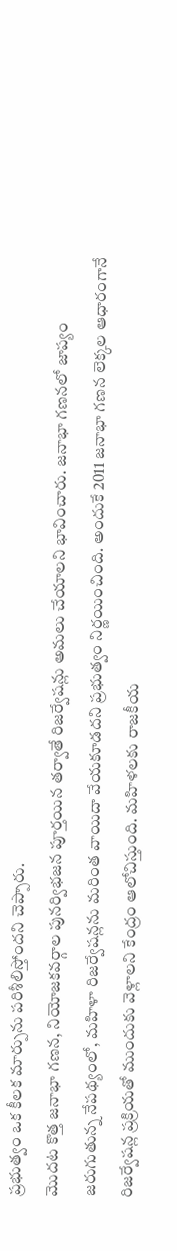ప్రభుత్వం ఒక కీలక మార్పును పరిశీలిస్తోందని చెప్పారు.
మొదట కొత్త జనాభా గణన, నియోజకవర్గాల పునర్విభజన పూర్తయిన తర్వాతే రిజర్వేషన్లు అమలు చేయాలని భావించారు. జనాభా గణనలో జాప్యం జరుగుతున్న నేపథ్యంలో, మహిళా రిజర్వేషన్లను మరింత వాయిదా వేయకూడదని ప్రభుత్వం నిర్ణయించింది. అందుకే 2011 జనాభా గణన లెక్కల ఆధారంగానే రిజర్వేషన్ల ప్రక్రియతో ముందుకు వెళ్లాలని కేంద్రం ఆలోచిస్తుంది. మహిళలకు రాజకీయ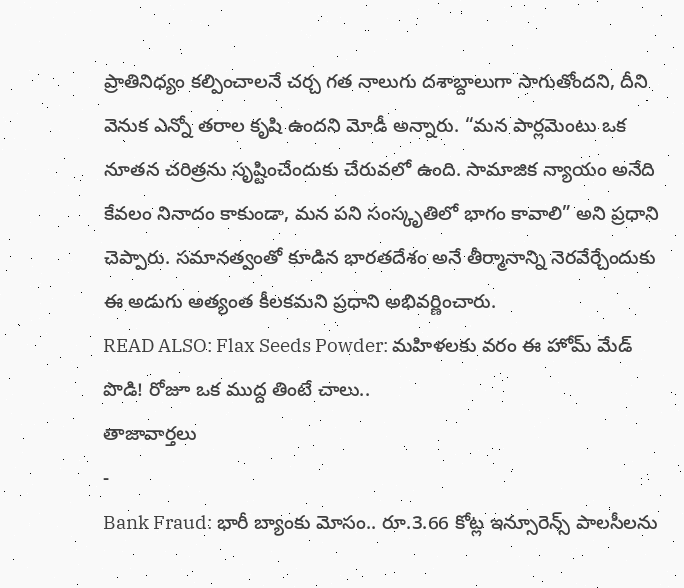ప్రాతినిధ్యం కల్పించాలనే చర్చ గత నాలుగు దశాబ్దాలుగా సాగుతోందని, దీని వెనుక ఎన్నో తరాల కృషి ఉందని మోడీ అన్నారు. “మన పార్లమెంటు ఒక నూతన చరిత్రను సృష్టించేందుకు చేరువలో ఉంది. సామాజిక న్యాయం అనేది కేవలం నినాదం కాకుండా, మన పని సంస్కృతిలో భాగం కావాలి” అని ప్రధాని చెప్పారు. సమానత్వంతో కూడిన భారతదేశం అనే తీర్మానాన్ని నెరవేర్చేందుకు ఈ అడుగు అత్యంత కీలకమని ప్రధాని అభివర్ణించారు.
READ ALSO: Flax Seeds Powder: మహిళలకు వరం ఈ హోమ్ మేడ్ పొడి! రోజూ ఒక ముద్ద తింటే చాలు..
తాజావార్తలు
-
Bank Fraud: భారీ బ్యాంకు మోసం.. రూ.3.66 కోట్ల ఇన్సూరెన్స్ పాలసీలను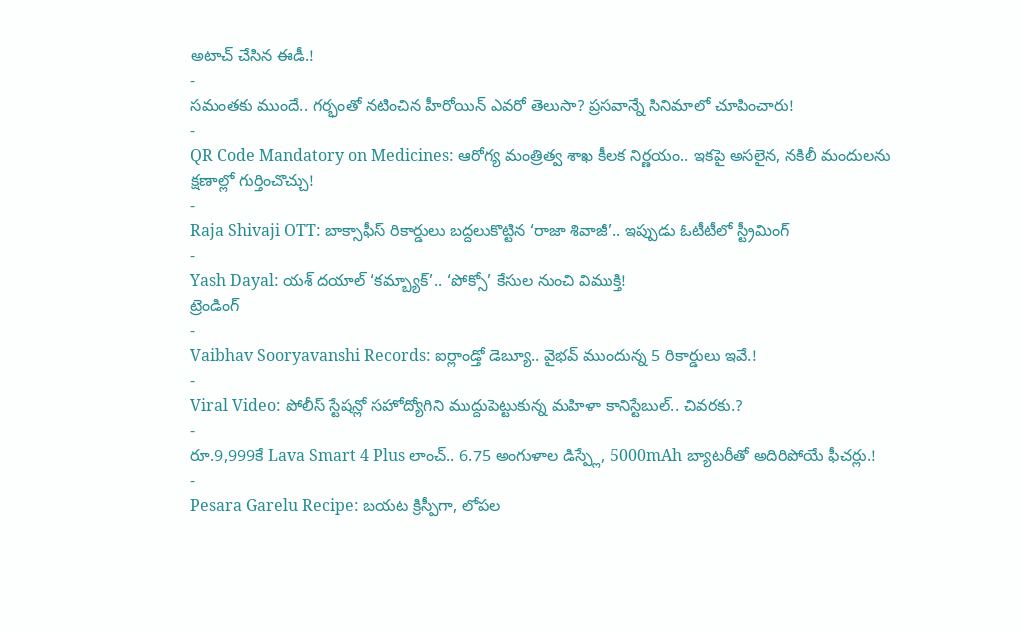అటాచ్ చేసిన ఈడీ.!
-
సమంతకు ముందే.. గర్భంతో నటించిన హీరోయిన్ ఎవరో తెలుసా? ప్రసవాన్నే సినిమాలో చూపించారు!
-
QR Code Mandatory on Medicines: ఆరోగ్య మంత్రిత్వ శాఖ కీలక నిర్ణయం.. ఇకపై అసలైన, నకిలీ మందులను క్షణాల్లో గుర్తించొచ్చు!
-
Raja Shivaji OTT: బాక్సాఫీస్ రికార్డులు బద్దలుకొట్టిన ‘రాజా శివాజీ’.. ఇప్పుడు ఓటీటీలో స్ట్రీమింగ్
-
Yash Dayal: యశ్ దయాల్ ‘కమ్బ్యాక్’.. ‘పోక్సో’ కేసుల నుంచి విముక్తి!
ట్రెండింగ్
-
Vaibhav Sooryavanshi Records: ఐర్లాండ్తో డెబ్యూ.. వైభవ్ ముందున్న 5 రికార్డులు ఇవే.!
-
Viral Video: పోలీస్ స్టేషన్లో సహోద్యోగిని ముద్దుపెట్టుకున్న మహిళా కానిస్టేబుల్.. చివరకు.?
-
రూ.9,999కే Lava Smart 4 Plus లాంచ్.. 6.75 అంగుళాల డిస్ప్లే, 5000mAh బ్యాటరీతో అదిరిపోయే ఫీచర్లు.!
-
Pesara Garelu Recipe: బయట క్రిస్పీగా, లోపల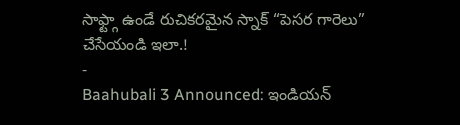సాఫ్ట్గా ఉండే రుచికరమైన స్నాక్ “పెసర గారెలు” చేసేయండి ఇలా.!
-
Baahubali 3 Announced: ఇండియన్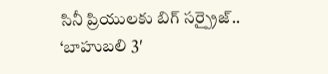సినీ ప్రియులకు బిగ్ సర్ప్రైజ్.. ‘బాహుబలి 3′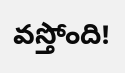వస్తోంది!